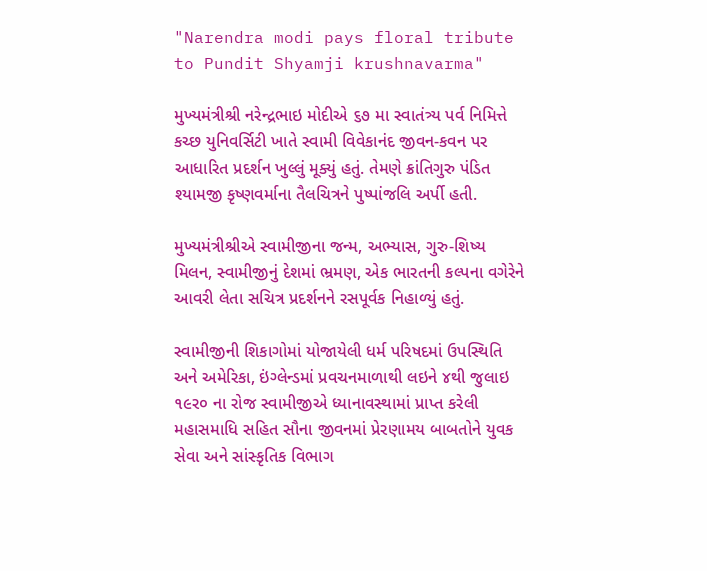"Narendra modi pays floral tribute to Pundit Shyamji krushnavarma"

મુખ્યમંત્રીશ્રી નરેન્દ્રભાઇ મોદીએ ૬૭ મા સ્વાતંત્ર્ય પર્વ નિમિત્તે કચ્છ યુનિવર્સિટી ખાતે સ્વામી વિવેકાનંદ જીવન-કવન પર આધારિત પ્રદર્શન ખુલ્લું મૂક્યું હતું. તેમણે ક્રાંતિગુરુ પંડિત શ્યામજી કૃષ્ણવર્માના તૈલચિત્રને પુષ્પાંજલિ અર્પી હતી.

મુખ્યમંત્રીશ્રીએ સ્વામીજીના જન્મ, અભ્યાસ, ગુરુ-શિષ્ય મિલન, સ્વામીજીનું દેશમાં ભ્રમણ, એક ભારતની કલ્પના વગેરેને આવરી લેતા સચિત્ર પ્રદર્શનને રસપૂર્વક નિહાળ્યું હતું.

સ્વામીજીની શિકાગોમાં યોજાયેલી ધર્મ પરિષદમાં ઉપસ્થિતિ અને અમેરિકા, ઇંગ્લેન્ડમાં પ્રવચનમાળાથી લઇને ૪થી જુલાઇ ૧૯ર૦ ના રોજ સ્વામીજીએ ધ્યાનાવસ્થામાં પ્રાપ્ત કરેલી મહાસમાધિ સહિત સૌના જીવનમાં પ્રેરણામય બાબતોને યુવક સેવા અને સાંસ્કૃતિક વિભાગ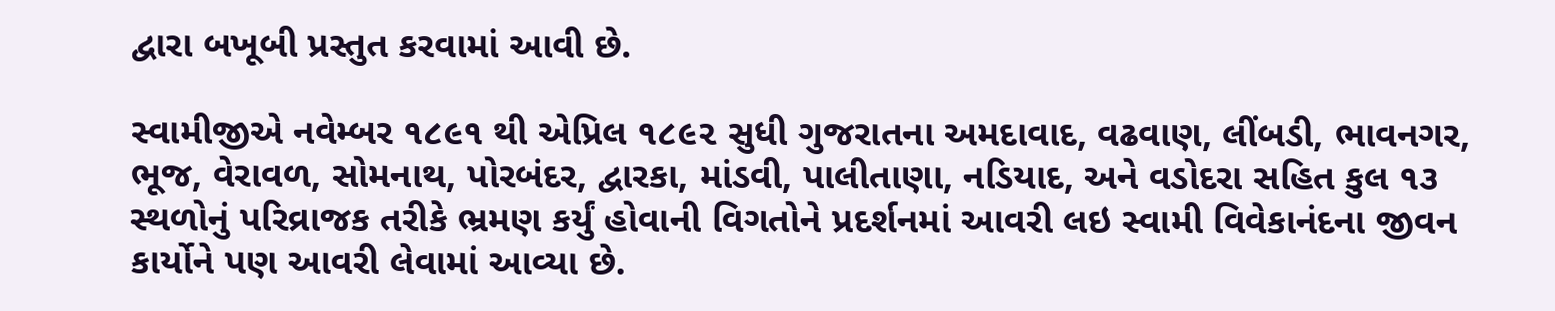દ્વારા બખૂબી પ્રસ્તુત કરવામાં આવી છે.

સ્વામીજીએ નવેમ્બર ૧૮૯૧ થી એપ્રિલ ૧૮૯૨ સુધી ગુજરાતના અમદાવાદ, વઢવાણ, લીંબડી, ભાવનગર, ભૂજ, વેરાવળ, સોમનાથ, પોરબંદર, દ્વારકા, માંડવી, પાલીતાણા, નડિયાદ, અને વડોદરા સહિત કુલ ૧૩ સ્થળોનું પરિવ્રાજક તરીકે ભ્રમણ કર્યું હોવાની વિગતોને પ્રદર્શનમાં આવરી લઇ સ્વામી વિવેકાનંદના જીવન કાર્યોને પણ આવરી લેવામાં આવ્યા છે.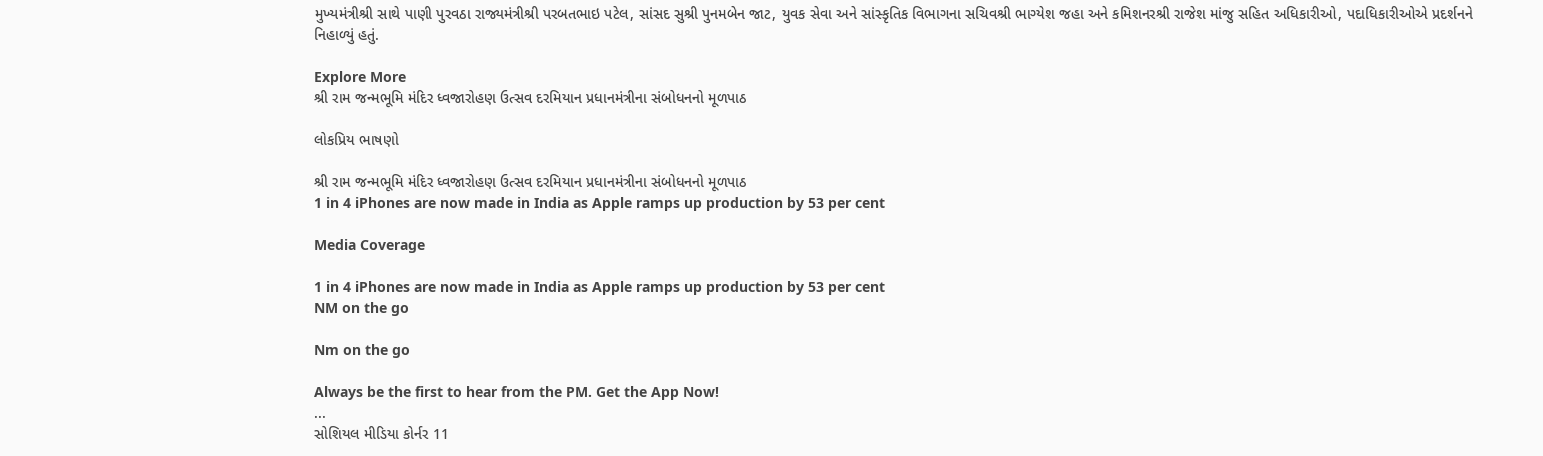મુખ્યમંત્રીશ્રી સાથે પાણી પુરવઠા રાજ્યમંત્રીશ્રી પરબતભાઇ પટેલ, સાંસદ સુશ્રી પુનમબેન જાટ, યુવક સેવા અને સાંસ્કૃતિક વિભાગના સચિવશ્રી ભાગ્યેશ જહા અને કમિશનરશ્રી રાજેશ માંજુ સહિત અધિકારીઓ, પદાધિકારીઓએ પ્રદર્શનને નિહાળ્યું હતું.

Explore More
શ્રી રામ જન્મભૂમિ મંદિર ધ્વજારોહણ ઉત્સવ દરમિયાન પ્રધાનમંત્રીના સંબોધનનો મૂળપાઠ

લોકપ્રિય ભાષણો

શ્રી રામ જન્મભૂમિ મંદિર ધ્વજારોહણ ઉત્સવ દરમિયાન પ્રધાનમંત્રીના સંબોધનનો મૂળપાઠ
1 in 4 iPhones are now made in India as Apple ramps up production by 53 per cent

Media Coverage

1 in 4 iPhones are now made in India as Apple ramps up production by 53 per cent
NM on the go

Nm on the go

Always be the first to hear from the PM. Get the App Now!
...
સોશિયલ મીડિયા કોર્નર 11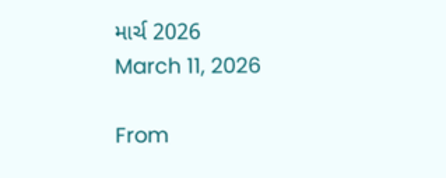માર્ચ 2026
March 11, 2026

From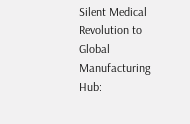Silent Medical Revolution to Global Manufacturing Hub: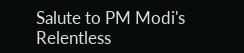Salute to PM Modi's Relentless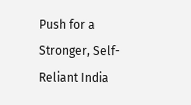Push for a Stronger, Self-Reliant India